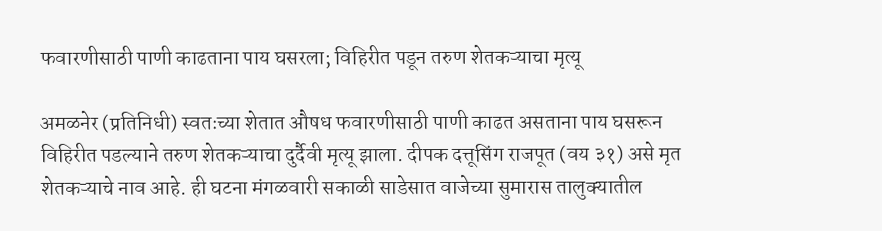फवारणीसाठी पाणी काढताना पाय घसरला; विहिरीत पडून तरुण शेतकऱ्याचा मृत्यू

अमळनेर (प्रतिनिधी) स्वतःच्या शेतात औषध फवारणीसाठी पाणी काढत असताना पाय घसरून विहिरीत पडल्याने तरुण शेतकऱ्याचा दुर्दैवी मृत्यू झाला. दीपक दत्तूसिंग राजपूत (वय ३१) असे मृत शेतकऱ्याचे नाव आहे. ही घटना मंगळवारी सकाळी साडेसात वाजेच्या सुमारास तालुक्यातील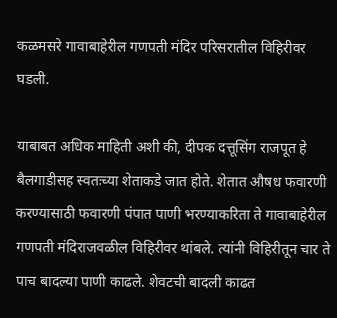कळमसरे गावाबाहेरील गणपती मंदिर परिसरातील विहिरीवर घडली.

याबाबत अधिक माहिती अशी की, दीपक दत्तूसिंग राजपूत हे बैलगाडीसह स्वतःच्या शेताकडे जात होते. शेतात औषध फवारणी करण्यासाठी फवारणी पंपात पाणी भरण्याकरिता ते गावाबाहेरील गणपती मंदिराजवळील विहिरीवर थांबले. त्यांनी विहिरीतून चार ते पाच बादल्या पाणी काढले. शेवटची बादली काढत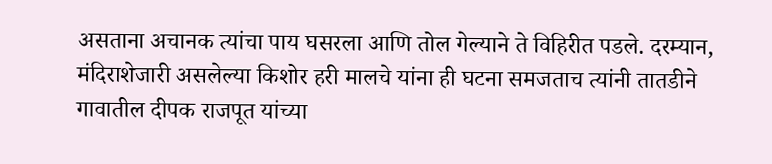असताना अचानक त्यांचा पाय घसरला आणि तोल गेल्याने ते विहिरीत पडले. दरम्यान, मंदिराशेजारी असलेल्या किशोर हरी मालचे यांना ही घटना समजताच त्यांनी तातडीने गावातील दीपक राजपूत यांच्या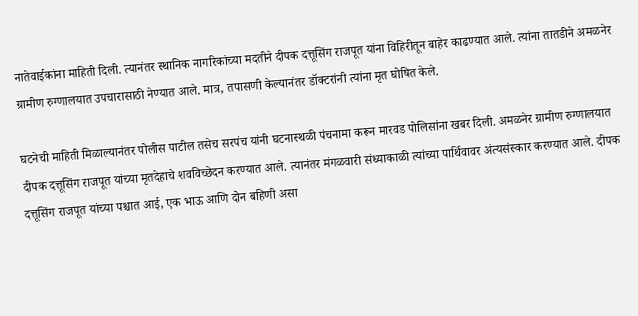नातेवाईकांना माहिती दिली. त्यानंतर स्थानिक नागरिकांच्या मदतीने दीपक दत्तूसिंग राजपूत यांना विहिरीतून बाहेर काढण्यात आले. त्यांना तातडीने अमळनेर ग्रामीण रुग्णालयात उपचारासाठी नेण्यात आले. मात्र, तपासणी केल्यानंतर डॉक्टरांनी त्यांना मृत घोषित केले.

घटनेची माहिती मिळाल्यानंतर पोलीस पाटील तसेच सरपंच यांनी घटनास्थळी पंचनामा करून मारवड पोलिसांना खबर दिली. अमळनेर ग्रामीण रुग्णालयात दीपक दत्तूसिंग राजपूत यांच्या मृतदेहाचे शवविच्छेदन करण्यात आले. त्यानंतर मंगळवारी संध्याकाळी त्यांच्या पार्थिवावर अंत्यसंस्कार करण्यात आले. दीपक दत्तूसिंग राजपूत यांच्या पश्चात आई, एक भाऊ आणि दोन बहिणी असा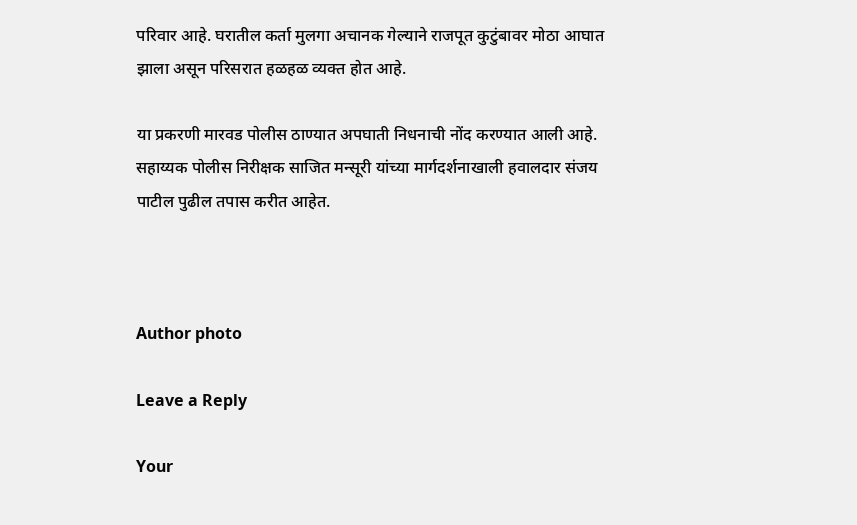परिवार आहे. घरातील कर्ता मुलगा अचानक गेल्याने राजपूत कुटुंबावर मोठा आघात झाला असून परिसरात हळहळ व्यक्त होत आहे.

या प्रकरणी मारवड पोलीस ठाण्यात अपघाती निधनाची नोंद करण्यात आली आहे. सहाय्यक पोलीस निरीक्षक साजित मन्सूरी यांच्या मार्गदर्शनाखाली हवालदार संजय पाटील पुढील तपास करीत आहेत.



Author photo

Leave a Reply

Your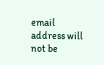email address will not be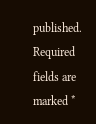published. Required fields are marked *